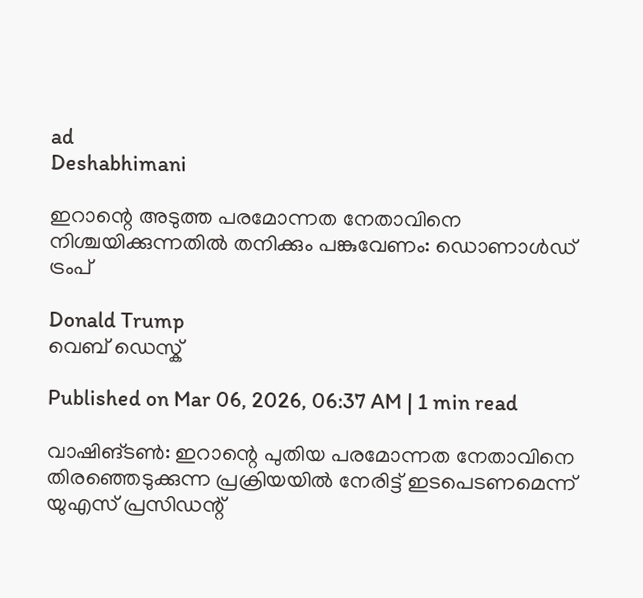ad
Deshabhimani

ഇറാന്റെ അടുത്ത പരമോന്നത നേതാവിനെ നിശ്ചയിക്കുന്നതിൽ തനിക്കും പങ്കുവേണം: ഡൊണാൾഡ് ട്രംപ്

Donald Trump
വെബ് ഡെസ്ക്

Published on Mar 06, 2026, 06:37 AM | 1 min read

വാഷിങ്ടൺ: ഇറാന്റെ പുതിയ പരമോന്നത നേതാവിനെ തിരഞ്ഞെടുക്കുന്ന പ്രക്രിയയിൽ നേരിട്ട് ഇടപെടണമെന്ന് യുഎസ് പ്രസിഡന്റ്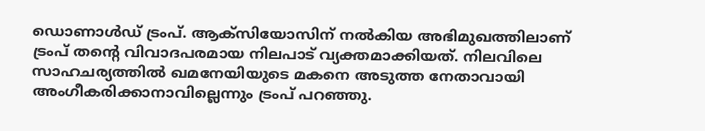ഡൊണാൾഡ് ട്രംപ്. ആക്‌സിയോസിന് നൽകിയ അഭിമുഖത്തിലാണ് ട്രംപ് തന്റെ വിവാദപരമായ നിലപാട് വ്യക്തമാക്കിയത്. നിലവിലെ സാഹചര്യത്തിൽ ഖമനേയിയുടെ മകനെ അടുത്ത നേതാവായി അംഗീകരിക്കാനാവില്ലെന്നും ട്രംപ് പറഞ്ഞു.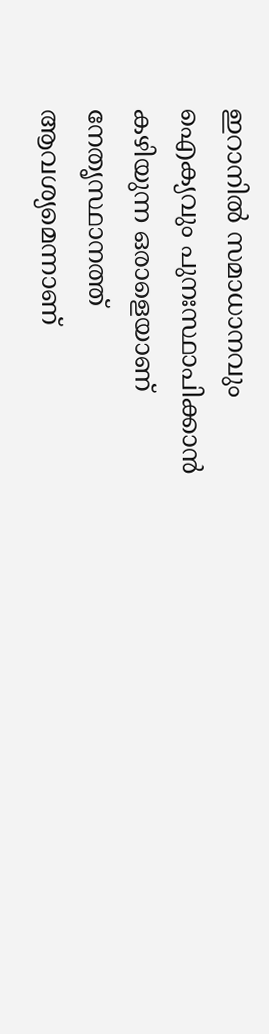ഇറാനിൽ സമാധാനവും ഐക്യവും പുനഃസ്ഥാപിക്കാൻ കഴിയുന്ന ഒരാളെയാണ് നേതൃസ്ഥാനത്ത് ആവശ്യമെന്നാണ്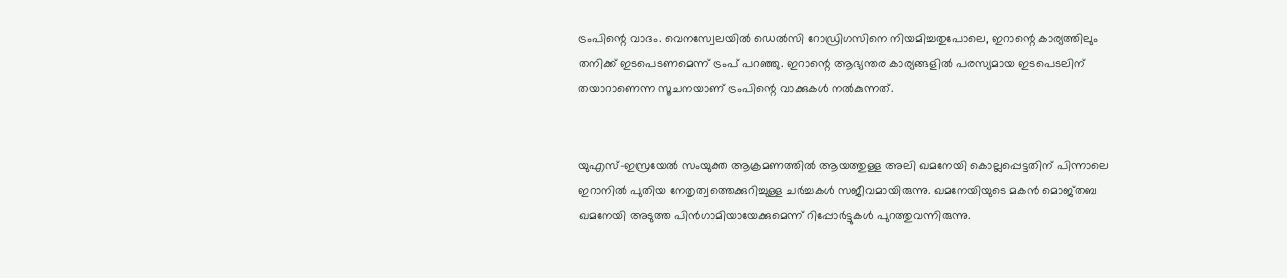ട്രംപിന്റെ വാദം. വെനസ്വേലയിൽ ഡെൽസി റോഡ്രിഗസിനെ നിയമിച്ചതുപോലെ, ഇറാന്റെ കാര്യത്തിലും തനിക്ക് ഇടപെടണമെന്ന് ട്രംപ് പറഞ്ഞു. ഇറാന്റെ ആഭ്യന്തര കാര്യങ്ങളിൽ പരസ്യമായ ഇടപെടലിന് തയാറാണെന്ന സൂചനയാണ് ട്രംപിന്റെ വാക്കുകൾ നൽകുന്നത്.


യുഎസ്-ഇസ്രയേൽ സംയുക്ത ആക്രമണത്തിൽ ആയത്തുള്ള അലി ഖമനേയി കൊല്ലപ്പെട്ടതിന് പിന്നാലെ ഇറാനിൽ പുതിയ നേതൃത്വത്തെക്കുറിച്ചുള്ള ചർച്ചകൾ സജീവമായിരുന്നു. ഖമനേയിയുടെ മകൻ മൊജ്തബ ഖമനേയി അടുത്ത പിൻഗാമിയായേക്കുമെന്ന് റിപ്പോർട്ടുകൾ പുറത്തുവന്നിരുന്നു.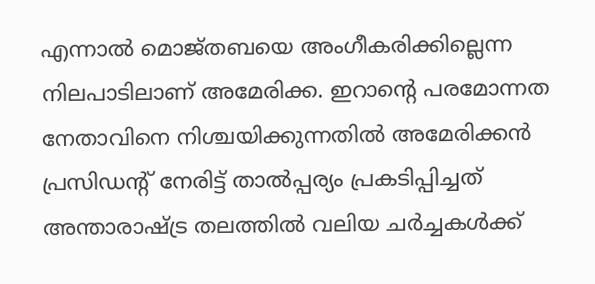എന്നാൽ മൊജ്തബയെ അംഗീകരിക്കില്ലെന്ന നിലപാടിലാണ് അമേരിക്ക. ഇറാന്റെ പരമോന്നത നേതാവിനെ നിശ്ചയിക്കുന്നതിൽ അമേരിക്കൻ പ്രസിഡന്റ് നേരിട്ട് താൽപ്പര്യം പ്രകടിപ്പിച്ചത് അന്താരാഷ്ട്ര തലത്തിൽ വലിയ ചർച്ചകൾക്ക്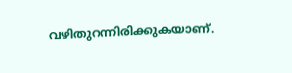വഴിതുറന്നിരിക്കുകയാണ്.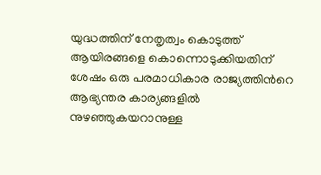യുദ്ധത്തിന് നേതൃത്വം കൊടുത്ത് ആയിരങ്ങളെ കൊന്നൊടുക്കിയതിന് ശേഷം ഒരു പരമാധികാര രാജ്യത്തിൻറെ ആഭ്യന്തര കാര്യങ്ങളിൽ നുഴഞ്ഞുകയറാനുള്ള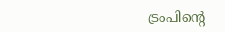ട്രംപിന്റെ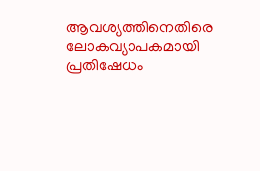ആവശ്യത്തിനെതിരെ ലോകവ്യാപകമായി പ്രതിഷേധം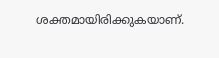ശക്തമായിരിക്കുകയാണ്.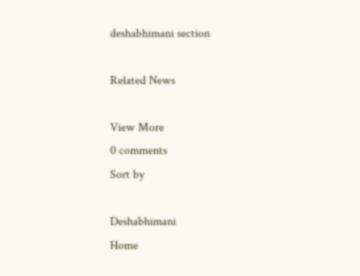deshabhimani section

Related News

View More
0 comments
Sort by

Deshabhimani
Home